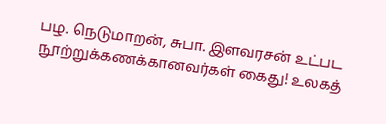பழ. நெடுமாறன், சுபா. இளவரசன் உட்பட நூற்றுக்கணக்கானவர்கள் கைது! உலகத்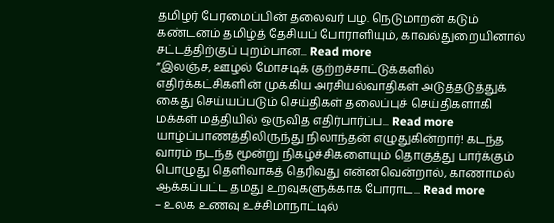தமிழர் பேரமைப்பின் தலைவர் பழ. நெடுமாறன் கடும் கண்டனம் தமிழ்த் தேசியப் போராளியும், காவல்துறையினால் சட்டத்திற்குப் புறம்பான... Read more
”இலஞ்ச, ஊழல் மோசடிக் குற்றச்சாட்டுக்களில் எதிர்க்கட்சிகளின் முக்கிய அரசியல்வாதிகள் அடுத்தடுத்துக் கைது செய்யப்படும் செய்திகள் தலைப்புச் செய்திகளாகி மக்கள் மத்தியில் ஒருவித எதிர்பார்ப்ப... Read more
யாழ்ப்பாணத்திலிருந்து நிலாந்தன் எழுதுகின்றார்! கடந்த வாரம் நடந்த மூன்று நிகழ்ச்சிகளையும் தொகுத்து பார்க்கும் பொழுது தெளிவாகத் தெரிவது என்னவென்றால், காணாமல் ஆக்கப்பட்ட தமது உறவுகளுக்காக போராட... Read more
– உலக உணவு உச்சிமாநாட்டில்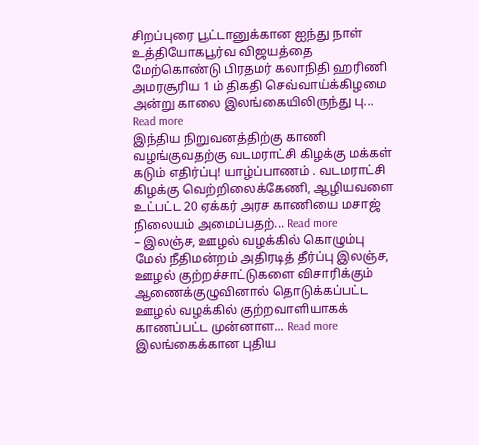சிறப்புரை பூட்டானுக்கான ஐந்து நாள் உத்தியோகபூர்வ விஜயத்தை மேற்கொண்டு பிரதமர் கலாநிதி ஹரிணி அமரசூரிய 1 ம் திகதி செவ்வாய்க்கிழமை அன்று காலை இலங்கையிலிருந்து பு... Read more
இந்திய நிறுவனத்திற்கு காணி வழங்குவதற்கு வடமராட்சி கிழக்கு மக்கள் கடும் எதிர்ப்பு! யாழ்ப்பாணம் . வடமராட்சி கிழக்கு வெற்றிலைக்கேணி, ஆழியவளை உட்பட்ட 20 ஏக்கர் அரச காணியை மசாஜ் நிலையம் அமைப்பதற்... Read more
– இலஞ்ச, ஊழல் வழக்கில் கொழும்பு மேல் நீதிமன்றம் அதிரடித் தீர்ப்பு இலஞ்ச, ஊழல் குற்றச்சாட்டுகளை விசாரிக்கும் ஆணைக்குழுவினால் தொடுக்கப்பட்ட ஊழல் வழக்கில் குற்றவாளியாகக் காணப்பட்ட முன்னாள... Read more
இலங்கைக்கான புதிய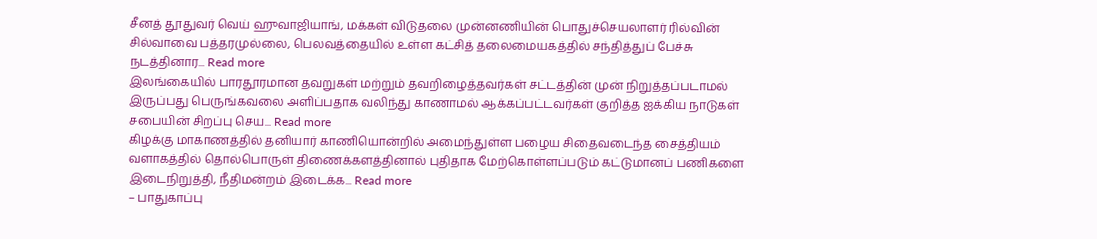சீனத் தூதுவர் வெய் ஹுவாஜியாங், மக்கள் விடுதலை முன்னணியின் பொதுச்செயலாளர் ரில்வின் சில்வாவை பத்தரமுல்லை, பெலவத்தையில் உள்ள கட்சித் தலைமையகத்தில் சந்தித்துப் பேச்சு நடத்தினார... Read more
இலங்கையில் பாரதூரமான தவறுகள் மற்றும் தவறிழைத்தவர்கள் சட்டத்தின் முன் நிறுத்தப்படாமல் இருப்பது பெருங்கவலை அளிப்பதாக வலிந்து காணாமல் ஆக்கப்பட்டவர்கள் குறித்த ஐக்கிய நாடுகள் சபையின் சிறப்பு செய... Read more
கிழக்கு மாகாணத்தில் தனியார் காணியொன்றில் அமைந்துள்ள பழைய சிதைவடைந்த சைத்தியம் வளாகத்தில் தொல்பொருள் திணைக்களத்தினால் புதிதாக மேற்கொள்ளப்படும் கட்டுமானப் பணிகளை இடைநிறுத்தி, நீதிமன்றம் இடைக்க... Read more
– பாதுகாப்பு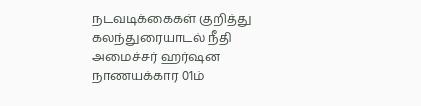நடவடிக்கைகள் குறித்து கலந்துரையாடல் நீதி அமைச்சர் ஹர்ஷன நாணயக்கார 01ம்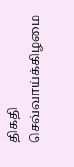திகதி செவ்வாய்க்கிழமை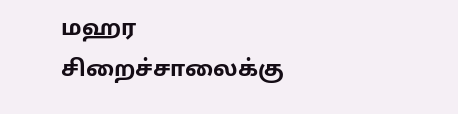மஹர சிறைச்சாலைக்கு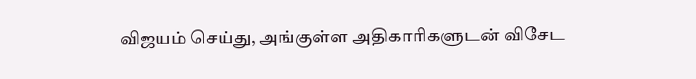விஜயம் செய்து, அங்குள்ள அதிகாரிகளுடன் விசேட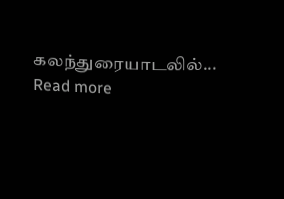கலந்துரையாடலில்... Read more